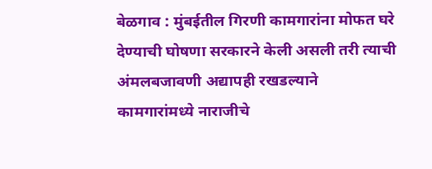बेळगाव : मुंबईतील गिरणी कामगारांना मोफत घरे देण्याची घोषणा सरकारने केली असली तरी त्याची अंमलबजावणी अद्यापही रखडल्याने कामगारांमध्ये नाराजीचे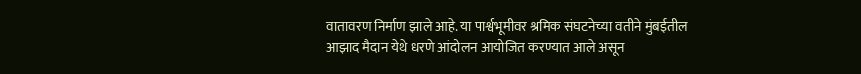वातावरण निर्माण झाले आहे. या पार्श्वभूमीवर श्रमिक संघटनेच्या वतीने मुंबईतील आझाद मैदान येथे धरणे आंदोलन आयोजित करण्यात आले असून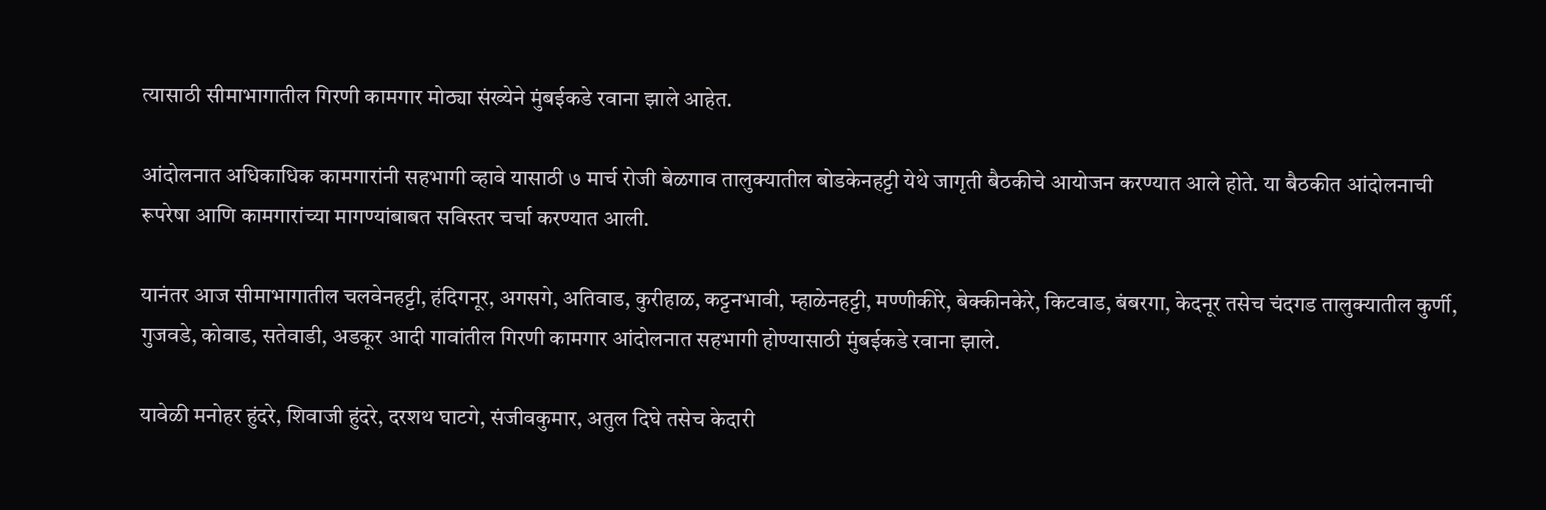त्यासाठी सीमाभागातील गिरणी कामगार मोठ्या संख्येने मुंबईकडे रवाना झाले आहेत.

आंदोलनात अधिकाधिक कामगारांनी सहभागी व्हावे यासाठी ७ मार्च रोजी बेळगाव तालुक्यातील बोडकेनहट्टी येथे जागृती बैठकीचे आयोजन करण्यात आले होते. या बैठकीत आंदोलनाची रूपरेषा आणि कामगारांच्या मागण्यांबाबत सविस्तर चर्चा करण्यात आली.

यानंतर आज सीमाभागातील चलवेनहट्टी, हंदिगनूर, अगसगे, अतिवाड, कुरीहाळ, कट्टनभावी, म्हाळेनहट्टी, मण्णीकीरे, बेक्कीनकेरे, किटवाड, बंबरगा, केदनूर तसेच चंदगड तालुक्यातील कुर्णी, गुजवडे, कोवाड, सतेवाडी, अडकूर आदी गावांतील गिरणी कामगार आंदोलनात सहभागी होण्यासाठी मुंबईकडे रवाना झाले.

यावेळी मनोहर हुंदरे, शिवाजी हुंदरे, दरशथ घाटगे, संजीवकुमार, अतुल दिघे तसेच केदारी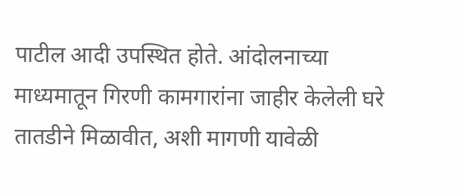पाटील आदी उपस्थित होते. आंदोलनाच्या माध्यमातून गिरणी कामगारांना जाहीर केलेली घरे तातडीने मिळावीत, अशी मागणी यावेळी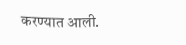करण्यात आली.